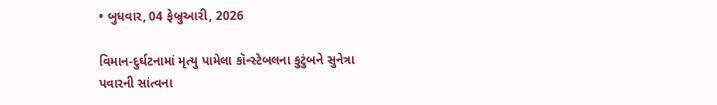• બુધવાર, 04 ફેબ્રુઆરી, 2026

વિમાન-દુર્ઘટનામાં મૃત્યુ પામેલા કૉન્સ્ટેબલના કુટુંબને સુનેત્રા પવારની સાંત્વના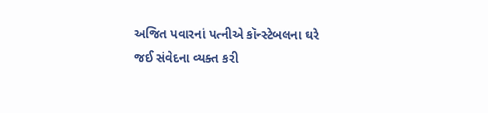અજિત પવારનાં પત્નીએ કૉન્સ્ટેબલના ઘરે જઈ સંવેદના વ્યક્ત કરી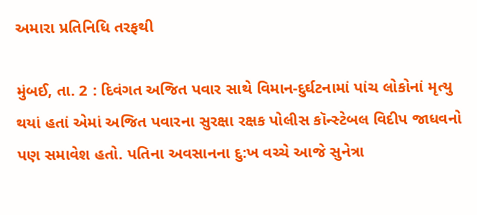અમારા પ્રતિનિધિ તરફથી

મુંબઈ, તા. 2 : દિવંગત અજિત પવાર સાથે વિમાન-દુર્ઘટનામાં પાંચ લોકોનાં મૃત્યુ થયાં હતાં એમાં અજિત પવારના સુરક્ષા રક્ષક પોલીસ કૉન્સ્ટેબલ વિદીપ જાધવનો પણ સમાવેશ હતો. પતિના અવસાનના દુ:ખ વચ્ચે આજે સુનેત્રા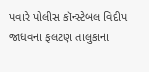પવારે પોલીસ કૉન્સ્ટેબલ વિદીપ જાધવના ફલટણ તાલુકાના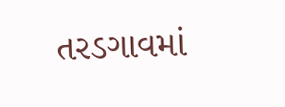તરડગાવમાં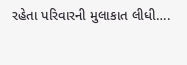રહેતા પરિવારની મુલાકાત લીધી….